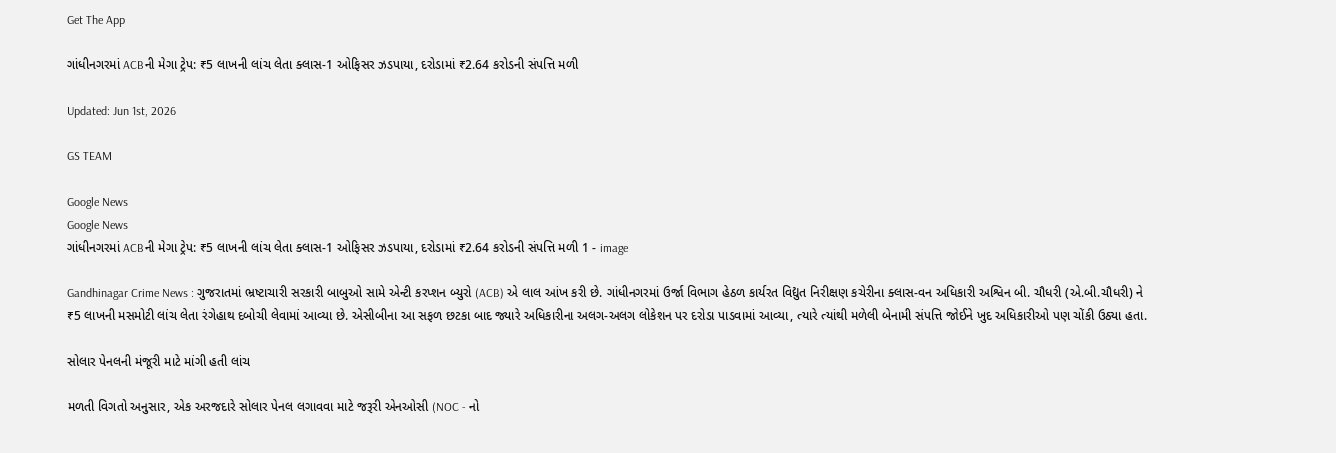Get The App

ગાંધીનગરમાં ACBની મેગા ટ્રેપ: ₹5 લાખની લાંચ લેતા ક્લાસ-1 ઓફિસર ઝડપાયા, દરોડામાં ₹2.64 કરોડની સંપત્તિ મળી

Updated: Jun 1st, 2026

GS TEAM

Google News
Google News
ગાંધીનગરમાં ACBની મેગા ટ્રેપ: ₹5 લાખની લાંચ લેતા ક્લાસ-1 ઓફિસર ઝડપાયા, દરોડામાં ₹2.64 કરોડની સંપત્તિ મળી 1 - image

Gandhinagar Crime News : ગુજરાતમાં ભ્રષ્ટાચારી સરકારી બાબુઓ સામે એન્ટી કરપ્શન બ્યુરો (ACB) એ લાલ આંખ કરી છે. ગાંધીનગરમાં ઉર્જા વિભાગ હેઠળ કાર્યરત વિદ્યુત નિરીક્ષણ કચેરીના ક્લાસ-વન અધિકારી અશ્વિન બી. ચૌધરી (એ.બી.ચૌધરી) ને ₹5 લાખની મસમોટી લાંચ લેતા રંગેહાથ દબોચી લેવામાં આવ્યા છે. એસીબીના આ સફળ છટકા બાદ જ્યારે અધિકારીના અલગ-અલગ લોકેશન પર દરોડા પાડવામાં આવ્યા, ત્યારે ત્યાંથી મળેલી બેનામી સંપત્તિ જોઈને ખુદ અધિકારીઓ પણ ચોંકી ઉઠ્યા હતા.

સોલાર પેનલની મંજૂરી માટે માંગી હતી લાંચ

મળતી વિગતો અનુસાર, એક અરજદારે સોલાર પેનલ લગાવવા માટે જરૂરી એનઓસી (NOC - નો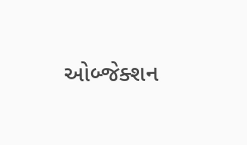ઓબ્જેક્શન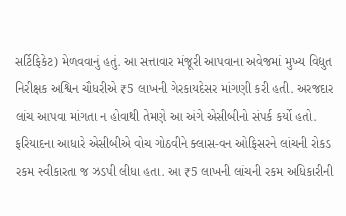સર્ટિફિકેટ) મેળવવાનું હતું. આ સત્તાવાર મંજૂરી આપવાના અવેજમાં મુખ્ય વિદ્યુત નિરીક્ષક અશ્વિન ચૌધરીએ ₹5 લાખની ગેરકાયદેસર માંગણી કરી હતી. અરજદાર લાંચ આપવા માંગતા ન હોવાથી તેમણે આ અંગે એસીબીનો સંપર્ક કર્યો હતો. ફરિયાદના આધારે એસીબીએ વોચ ગોઠવીને ક્લાસ-વન ઓફિસરને લાંચની રોકડ રકમ સ્વીકારતા જ ઝડપી લીધા હતા. આ ₹5 લાખની લાંચની રકમ અધિકારીની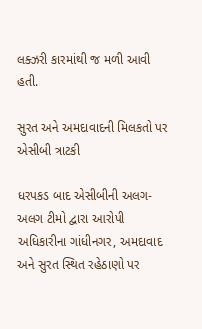લક્ઝરી કારમાંથી જ મળી આવી હતી.

સુરત અને અમદાવાદની મિલકતો પર એસીબી ત્રાટકી

ધરપકડ બાદ એસીબીની અલગ-અલગ ટીમો દ્વારા આરોપી અધિકારીના ગાંધીનગર, અમદાવાદ અને સુરત સ્થિત રહેઠાણો પર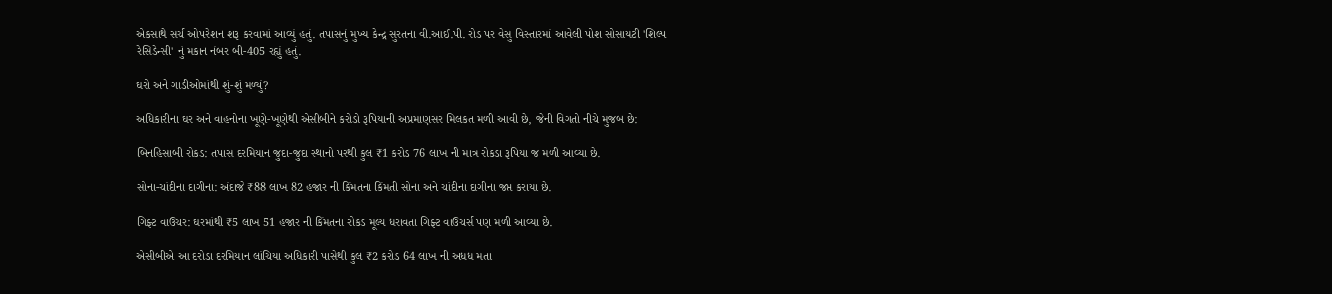એકસાથે સર્ચ ઓપરેશન શરૂ કરવામાં આવ્યું હતું. તપાસનું મુખ્ય કેન્દ્ર સુરતના વી.આઈ.પી. રોડ પર વેસુ વિસ્તારમાં આવેલી પોશ સોસાયટી 'શિલ્પ રેસિડેન્સી' નું મકાન નંબર બી-405 રહ્યું હતું.

ઘરો અને ગાડીઓમાંથી શું-શું મળ્યું?

અધિકારીના ઘર અને વાહનોના ખૂણે-ખૂણેથી એસીબીને કરોડો રૂપિયાની અપ્રમાણસર મિલકત મળી આવી છે, જેની વિગતો નીચે મુજબ છે:

બિનહિસાબી રોકડ: તપાસ દરમિયાન જુદા-જુદા સ્થાનો પરથી કુલ ₹1 કરોડ 76 લાખ ની માત્ર રોકડા રૂપિયા જ મળી આવ્યા છે.

સોના-ચાંદીના દાગીના: અંદાજે ₹88 લાખ 82 હજાર ની કિંમતના કિંમતી સોના અને ચાંદીના દાગીના જપ્ત કરાયા છે.

ગિફ્ટ વાઉચર: ઘરમાંથી ₹5 લાખ 51 હજાર ની કિંમતના રોકડ મૂલ્ય ધરાવતા ગિફ્ટ વાઉચર્સ પણ મળી આવ્યા છે.

એસીબીએ આ દરોડા દરમિયાન લાંચિયા અધિકારી પાસેથી કુલ ₹2 કરોડ 64 લાખ ની અધધ મતા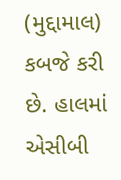(મુદ્દામાલ) કબજે કરી છે. હાલમાં એસીબી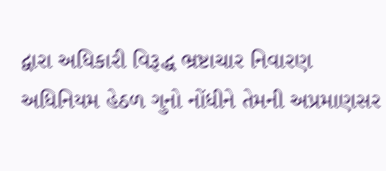દ્વારા અધિકારી વિરૂદ્ધ ભ્રષ્ટાચાર નિવારણ અધિનિયમ હેઠળ ગુનો નોંધીને તેમની અપ્રમાણસર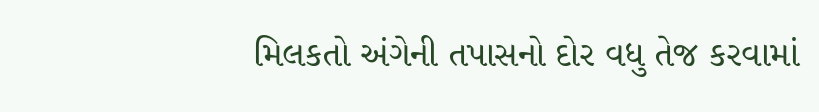મિલકતો અંગેની તપાસનો દોર વધુ તેજ કરવામાં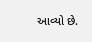આવ્યો છે.